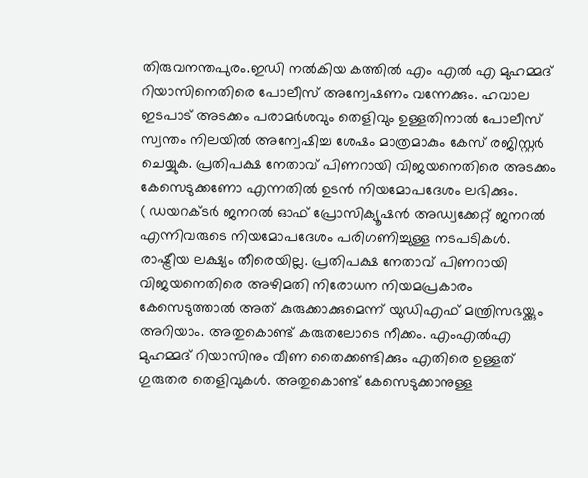തിരുവനന്തപുരം.ഇഡി നൽകിയ കത്തിൽ എം എൽ എ മുഹമ്മദ് റിയാസിനെതിരെ പോലീസ് അന്വേഷണം വന്നേക്കും. ഹവാല ഇടപാട് അടക്കം പരാമർശവും തെളിവും ഉള്ളതിനാൽ പോലീസ് സ്വന്തം നിലയിൽ അന്വേഷിച്ച ശേഷം മാത്രമാകും കേസ് രജിസ്റ്റർ ചെയ്യുക. പ്രതിപക്ഷ നേതാവ് പിണറായി വിജയനെതിരെ അടക്കം കേസെടുക്കണോ എന്നതിൽ ഉടൻ നിയമോപദേശം ലഭിക്കും.
( ഡയറക്ടർ ജനറൽ ഓഫ് പ്രോസിക്യൂഷൻ അഡ്വക്കേറ്റ് ജനറൽ എന്നിവരുടെ നിയമോപദേശം പരിഗണിച്ചുള്ള നടപടികൾ. രാഷ്ട്രീയ ലക്ഷ്യം തീരെയില്ല. പ്രതിപക്ഷ നേതാവ് പിണറായി വിജയനെതിരെ അഴിമതി നിരോധന നിയമപ്രകാരം കേസെടുത്താൽ അത് കുരുക്കാക്കുമെന്ന് യുഡിഎഫ് മന്ത്രിസഭയ്ക്കും അറിയാം. അതുകൊണ്ട് കരുതലോടെ നീക്കം. എംഎൽഎ മുഹമ്മദ് റിയാസിനും വീണ തൈക്കണ്ടിക്കും എതിരെ ഉള്ളത് ഗുരുതര തെളിവുകൾ. അതുകൊണ്ട് കേസെടുക്കാനുള്ള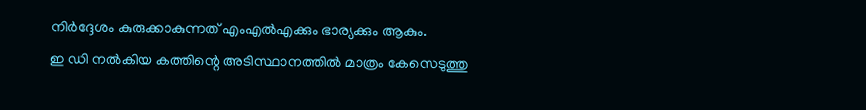നിർദ്ദേശം കുരുക്കാകുന്നത് എംഎൽഎക്കും ഭാര്യക്കും ആകും.
ഇ ഡി നൽകിയ കത്തിന്റെ അടിസ്ഥാനത്തിൽ മാത്രം കേസെടുത്തു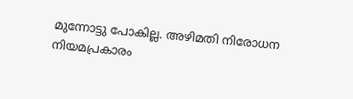മുന്നോട്ടു പോകില്ല. അഴിമതി നിരോധന നിയമപ്രകാരം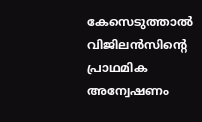കേസെടുത്താൽ വിജിലൻസിന്റെ പ്രാഥമിക അന്വേഷണം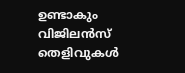ഉണ്ടാകും വിജിലൻസ് തെളിവുകൾ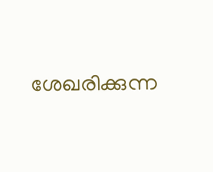ശേഖരിക്കുന്ന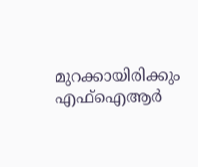മുറക്കായിരിക്കും എഫ്ഐആർ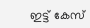ഇട്ട് കേസ്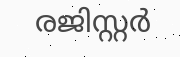രജിസ്റ്റർ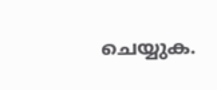ചെയ്യുക.